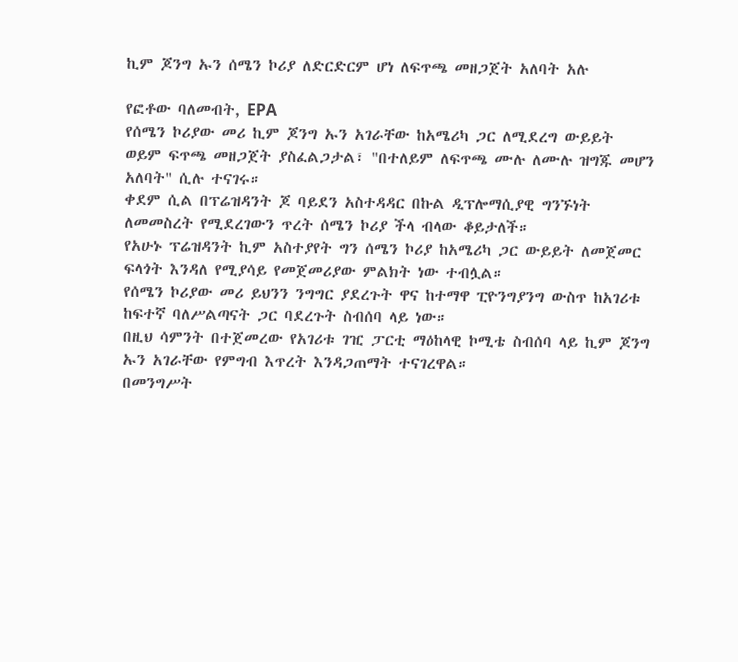ኪም ጆንግ ኡን ሰሜን ኮሪያ ለድርድርም ሆነ ለፍጥጫ መዘጋጀት አለባት አሉ

የፎቶው ባለመብት, EPA
የሰሜን ኮሪያው መሪ ኪም ጆንግ ኡን አገራቸው ከአሜሪካ ጋር ለሚደረግ ውይይት ወይም ፍጥጫ መዘጋጀት ያስፈልጋታል፣ "በተለይም ለፍጥጫ ሙሉ ለሙሉ ዝግጁ መሆን አለባት" ሲሉ ተናገሩ።
ቀደም ሲል በፕሬዝዳንት ጆ ባይደን አስተዳዳር በኩል ዲፕሎማሲያዊ ግንኙነት ለመመስረት የሚደረገውን ጥረት ሰሜን ኮሪያ ችላ ብላው ቆይታለች።
የአሁኑ ፕሬዝዳንት ኪም አስተያየት ግን ሰሜን ኮሪያ ከአሜሪካ ጋር ውይይት ለመጀመር ፍላጎት እንዳለ የሚያሳይ የመጀመሪያው ምልክት ነው ተብሏል።
የሰሜን ኮሪያው መሪ ይህንን ንግግር ያደረጉት ዋና ከተማዋ ፒዮንግያንግ ውስጥ ከአገሪቱ ከፍተኛ ባለሥልጣናት ጋር ባደረጉት ስብሰባ ላይ ነው።
በዚህ ሳምንት በተጀመረው የአገሪቱ ገዢ ፓርቲ ማዕከላዊ ኮሚቴ ስብሰባ ላይ ኪም ጆንግ ኡን አገራቸው የምግብ እጥረት እንዳጋጠማት ተናገረዋል።
በመንግሥት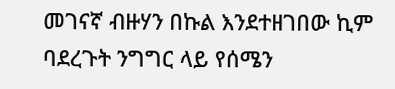መገናኛ ብዙሃን በኩል እንደተዘገበው ኪም ባደረጉት ንግግር ላይ የሰሜን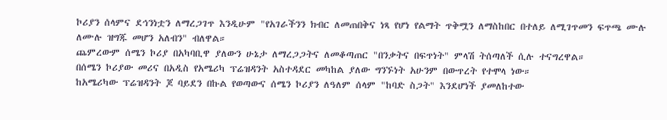ኮሪያን ሰላምና ደኅንነቷን ለማረጋገጥ እንዲሁም "የአገራችንን ክብር ለመጠበቅና ነጻ የሆነ የልማት ጥቅሟን ለማስከበር በተለይ ለሚገጥመን ፍጥጫ ሙሉ ለሙሉ ዝግጁ መሆን አለብን" ብለዋል።
ጨምረውም ሰሜን ኮሪያ በአካባቢዋ ያለውን ሁኔታ ለማረጋጋትና ለመቆጣጠር "በንቃትና በፍጥነት" ምላሽ ትሰጣለች ሲሉ ተናግረዋል።
በሰሜን ኮሪያው መሪና በአዲስ የአሜሪካ ፕሬዝዳንት አስተዳደር መካከል ያለው ግንኙነት አሁንም በውጥረት የተሞላ ነው።
ከአሜሪካው ፕሬዝዳንት ጆ ባይደን በኩል የወጣውና ሰሜን ኮሪያን ለዓለም ሰላም "ከባድ ስጋት" እንደሆነች ያመለከተው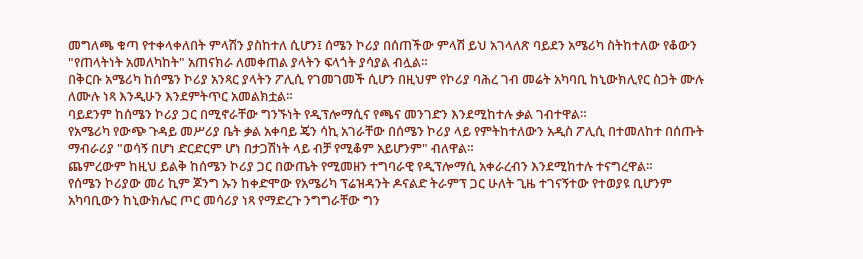መግለጫ ቁጣ የተቀላቀለበት ምላሽን ያስከተለ ሲሆን፤ ሰሜን ኮሪያ በሰጠችው ምላሽ ይህ አገላለጽ ባይደን አሜሪካ ስትከተለው የቆውን "የጠላትነት አመለካከት" አጠናክራ ለመቀጠል ያላትን ፍላጎት ያሳያል ብሏል።
በቅርቡ አሜሪካ ከሰሜን ኮሪያ አንጻር ያላትን ፖሊሲ የገመገመች ሲሆን በዚህም የኮሪያ ባሕረ ገብ መሬት አካባቢ ከኒውክሊየር ስጋት ሙሉ ለሙሉ ነጻ እንዲሁን እንደምትጥር አመልክቷል።
ባይደንም ከሰሜን ኮሪያ ጋር በሚኖራቸው ግንኙነት የዲፕሎማሲና የጫና መንገድን እንደሚከተሉ ቃል ገብተዋል።
የአሜሪካ የውጭ ጉዳይ መሥሪያ ቤት ቃል አቀባይ ጄን ሳኪ አገራቸው በሰሜን ኮሪያ ላይ የምትከተለውን አዲስ ፖሊሲ በተመለከተ በሰጡት ማብራሪያ "ወሳኝ በሆነ ድርድርም ሆነ በታጋሽነት ላይ ብቻ የሚቆም አይሆንም" ብለዋል።
ጨምረውም ከዚህ ይልቅ ከሰሜን ኮሪያ ጋር በውጤት የሚመዘን ተግባራዊ የዲፕሎማሲ አቀራረብን እንደሚከተሉ ተናግረዋል።
የሰሜን ኮሪያው መሪ ኪም ጆንግ ኡን ከቀድሞው የአሜሪካ ፕሬዝዳንት ዶናልድ ትራምፕ ጋር ሁለት ጊዜ ተገናኝተው የተወያዩ ቢሆንም አካባቢውን ከኒውክሌር ጦር መሳሪያ ነጻ የማድረጉ ንግግራቸው ግን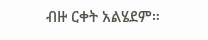ብዙ ርቀት አልሄደም።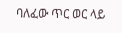ባለፈው ጥር ወር ላይ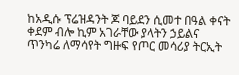ከአዲሱ ፕሬዝዳንት ጆ ባይደን ሲመተ በዓል ቀናት ቀደም ብሎ ኪም አገራቸው ያላትን ኃይልና ጥንካሬ ለማሳየት ግዙፍ የጦር መሳሪያ ትርኢት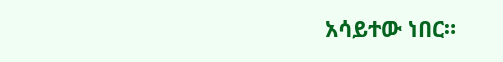አሳይተው ነበር።